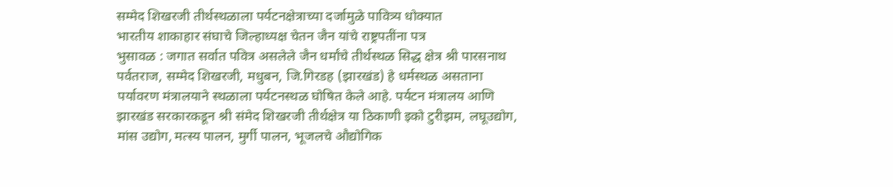सम्मेद शिखरजी तीर्थस्थळाला पर्यटनक्षेत्राच्या दर्जामुळे पावित्र्य धोक्यात
भारतीय शाकाहार संघाचे जिल्हाध्यक्ष चेतन जैन यांचे राष्ट्रपतींना पत्र
भुसावळ : जगात सर्वात पवित्र असलेले जैन धर्मांचे तीर्थस्थळ सिद्ध क्षेत्र श्री पारसनाथ पर्वतराज, सम्मेद शिखरजी, मधुबन, जि.गिरडह (झारखंड) हे धर्मस्थळ असताना पर्यावरण मंत्रालयाने स्थळाला पर्यटनस्थळ घोषित केले आहे. पर्यटन मंत्रालय आणि झारखंड सरकारकडून श्री संमेद शिखरजी तीर्थक्षेत्र या ठिकाणी इको टुरीझम, लघूउद्योग, मांस उद्योग, मत्स्य पालन, मुर्गी पालन, भूजलचे औद्योगिक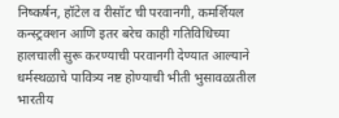निष्कर्षन, हॉटेल व रीसॉट ची परवानगी, कमर्शियल कन्स्ट्रक्शन आणि इतर बरेच काही गतिविधिच्या हालचाली सुरू करण्याची परवानगी देण्यात आल्याने धर्मस्थळाचे पावित्र्य नष्ट होण्याची भीती भुसावळातील भारतीय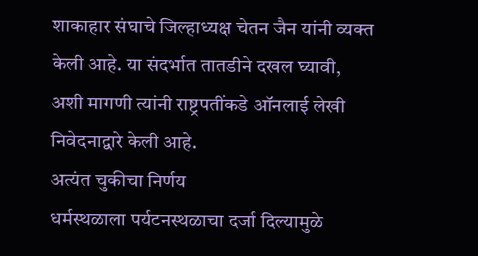शाकाहार संघाचे जिल्हाध्यक्ष चेतन जैन यांनी व्यक्त केली आहे. या संदर्भात तातडीने दखल घ्यावी, अशी मागणी त्यांनी राष्ट्रपतींकडे ऑनलाई लेखी निवेदनाद्वारे केली आहे.
अत्यंत चुकीचा निर्णय
धर्मस्थळाला पर्यटनस्थळाचा दर्जा दिल्यामुळे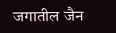जगातील जैन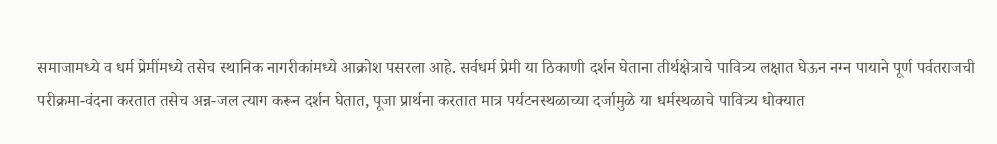समाजामध्ये व धर्म प्रेमींमध्ये तसेच स्थानिक नागरीकांमध्ये आक्रोश पसरला आहे. सर्वधर्म प्रेमी या ठिकाणी दर्शन घेताना तीर्थक्षेत्राचे पावित्र्य लक्षात घेऊन नग्न पायाने पूर्ण पर्वतराजची परीक्रमा-वंदना करतात तसेच अन्न-जल त्याग करून दर्शन घेतात, पूजा प्रार्थना करतात मात्र पर्यटनस्थळाच्या दर्जामुळे या धर्मस्थळाचे पावित्र्य धोक्यात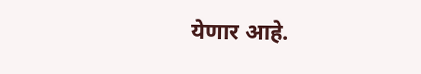येणार आहे.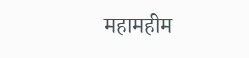महामहीम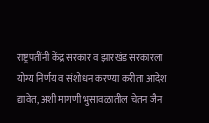राष्ट्रपतींनी केंद्र सरकार व झारखंड सरकारला योग्य निर्णय व संशोधन करण्या करीता आदेश द्यावेत, अशी मागणी भुसावळातील चेतन जैन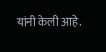यांनी केली आहे.